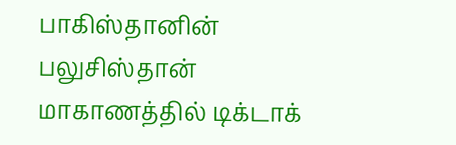பாகிஸ்தானின் பலுசிஸ்தான் மாகாணத்தில் டிக்டாக்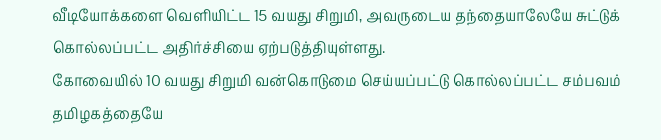வீடியோக்களை வெளியிட்ட 15 வயது சிறுமி, அவருடைய தந்தையாலேயே சுட்டுக் கொல்லப்பட்ட அதிர்ச்சியை ஏற்படுத்தியுள்ளது.
கோவையில் 10 வயது சிறுமி வன்கொடுமை செய்யப்பட்டு கொல்லப்பட்ட சம்பவம் தமிழகத்தையே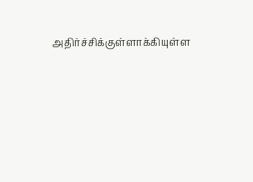அதிர்ச்சிக்குள்ளாக்கியுள்ள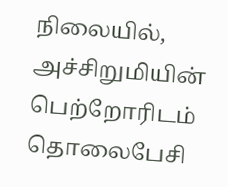நிலையில், அச்சிறுமியின் பெற்றோரிடம் தொலைபேசி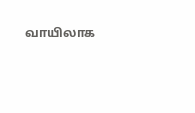வாயிலாக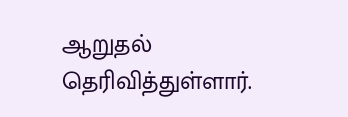ஆறுதல் தெரிவித்துள்ளார்.